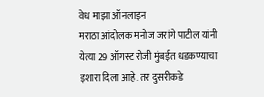वेध माझा ऑनलाइन
मराठा आंदोलक मनोज जरांगे पाटील यांनी येत्या 29 ऑगस्ट रोजी मुंबईत धडकण्याचा इशारा दिला आहे. तर दुसरीकडे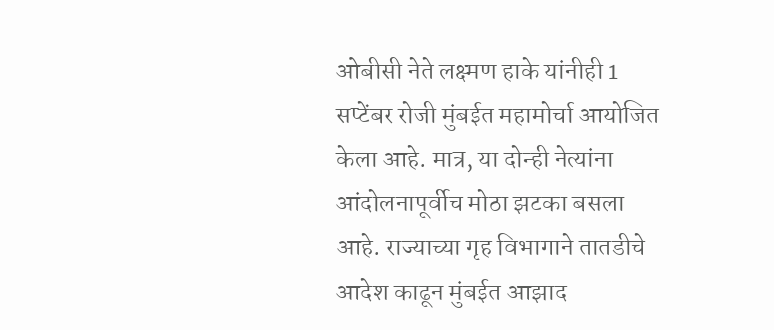ओबीसी नेते लक्ष्मण हाके यांनीही 1 सप्टेंबर रोजी मुंबईत महामोर्चा आयोजित केला आहे. मात्र, या दोन्ही नेत्यांना आंदोलनापूर्वीच मोठा झटका बसला आहे. राज्याच्या गृह विभागाने तातडीचे आदेश काढून मुंबईत आझाद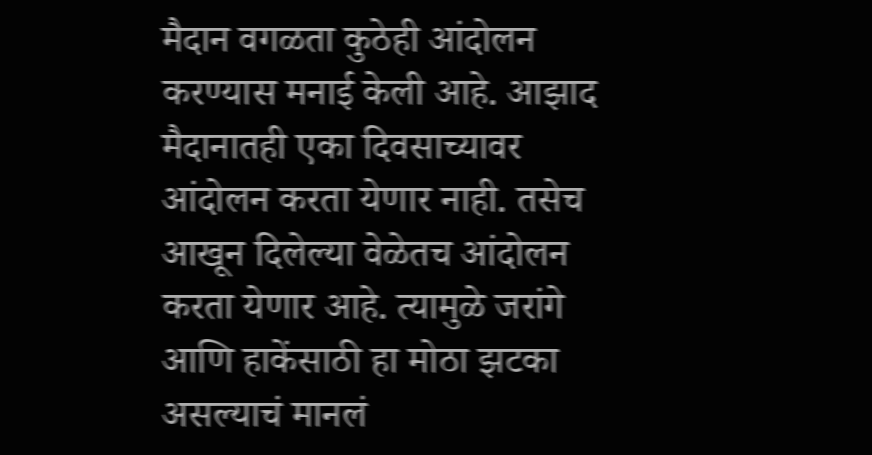मैदान वगळता कुठेही आंदोलन करण्यास मनाई केली आहे. आझाद मैदानातही एका दिवसाच्यावर आंदोलन करता येणार नाही. तसेच आखून दिलेल्या वेळेतच आंदोलन करता येणार आहे. त्यामुळे जरांगे आणि हाकेंसाठी हा मोठा झटका असल्याचं मानलं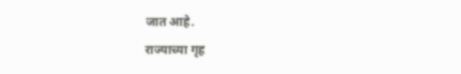जात आहे.
राज्याच्या गृह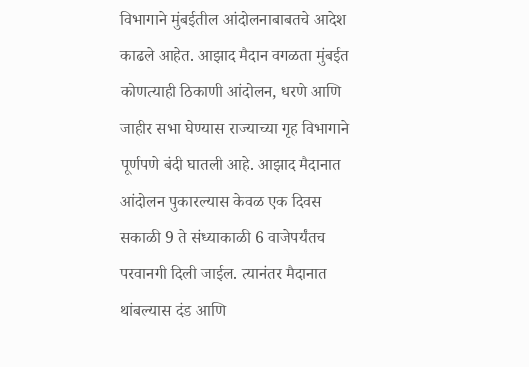विभागाने मुंबईतील आंदोलनाबाबतचे आदेश काढले आहेत. आझाद मैदान वगळता मुंबईत कोणत्याही ठिकाणी आंदोलन, धरणे आणि जाहीर सभा घेण्यास राज्याच्या गृह विभागाने पूर्णपणे बंदी घातली आहे. आझाद मैदानात आंदोलन पुकारल्यास केवळ एक दिवस सकाळी 9 ते संध्याकाळी 6 वाजेपर्यंतच परवानगी दिली जाईल. त्यानंतर मैदानात थांबल्यास दंड आणि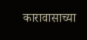कारावासाच्या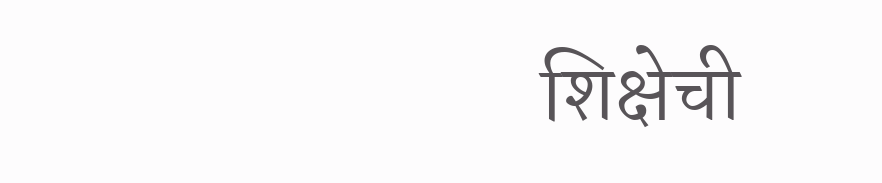शिक्षेची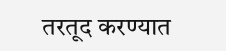तरतूद करण्यात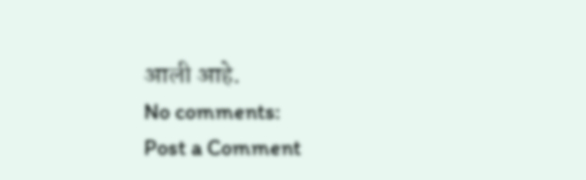आली आहे.
No comments:
Post a Comment